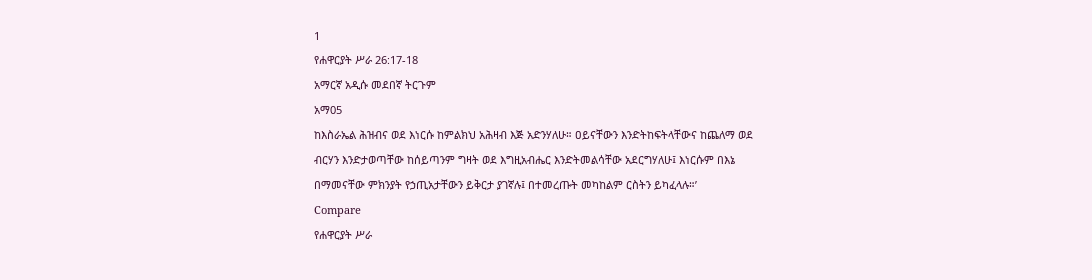1
የሐዋርያት ሥራ 26:17-18
አማርኛ አዲሱ መደበኛ ትርጉም
አማ05
ከእስራኤል ሕዝብና ወደ እነርሱ ከምልክህ አሕዛብ እጅ አድንሃለሁ። ዐይናቸውን እንድትከፍትላቸውና ከጨለማ ወደ ብርሃን እንድታወጣቸው ከሰይጣንም ግዛት ወደ እግዚአብሔር እንድትመልሳቸው አደርግሃለሁ፤ እነርሱም በእኔ በማመናቸው ምክንያት የኃጢአታቸውን ይቅርታ ያገኛሉ፤ በተመረጡት መካከልም ርስትን ይካፈላሉ።’
Compare
የሐዋርያት ሥራ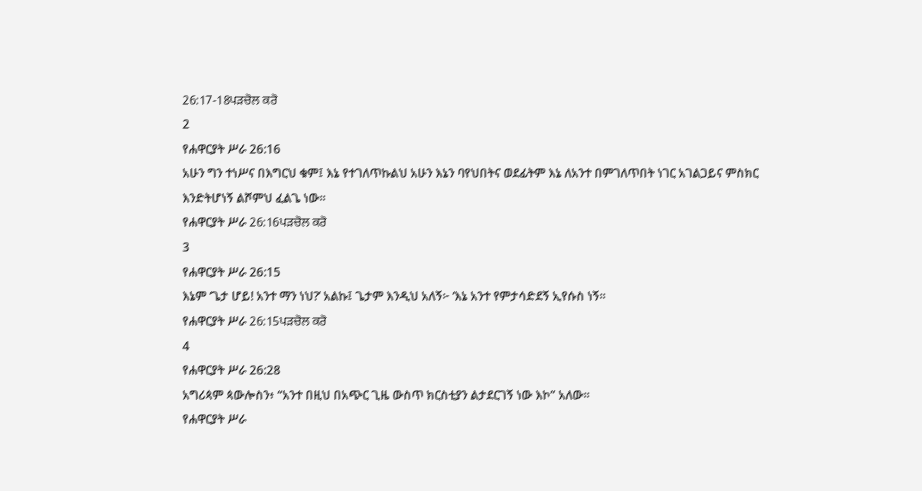26:17-18ਪੜਚੋਲ ਕਰੋ
2
የሐዋርያት ሥራ 26:16
አሁን ግን ተነሥና በእግርህ ቁም፤ እኔ የተገለጥኩልህ አሁን እኔን ባየህበትና ወደፊትም እኔ ለአንተ በምገለጥበት ነገር አገልጋይና ምስክር እንድትሆነኝ ልሾምህ ፈልጌ ነው።
የሐዋርያት ሥራ 26:16ਪੜਚੋਲ ਕਰੋ
3
የሐዋርያት ሥራ 26:15
እኔም ‘ጌታ ሆይ! አንተ ማን ነህ?’ አልኩ፤ ጌታም እንዲህ አለኝ፦ ‘እኔ አንተ የምታሳድደኝ ኢየሱስ ነኝ።
የሐዋርያት ሥራ 26:15ਪੜਚੋਲ ਕਰੋ
4
የሐዋርያት ሥራ 26:28
አግሪጳም ጳውሎስን፥ “አንተ በዚህ በአጭር ጊዜ ውስጥ ክርስቲያን ልታደርገኝ ነው እኮ” አለው።
የሐዋርያት ሥራ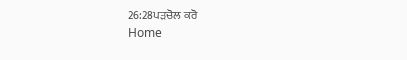26:28ਪੜਚੋਲ ਕਰੋ
Home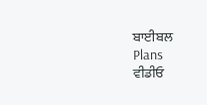ਬਾਈਬਲ
Plans
ਵੀਡੀਓ